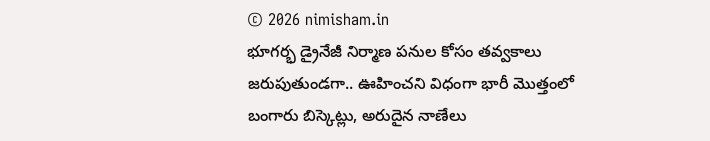© 2026 nimisham.in
భూగర్భ డ్రైనేజీ నిర్మాణ పనుల కోసం తవ్వకాలు జరుపుతుండగా.. ఊహించని విధంగా భారీ మొత్తంలో బంగారు బిస్కెట్లు, అరుదైన నాణేలు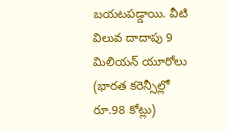బయటపడ్డాయి. వీటి విలువ దాదాపు 9 మిలియన్ యూరోలు (భారత కరెన్సీల్లో రూ.98 కోట్లు)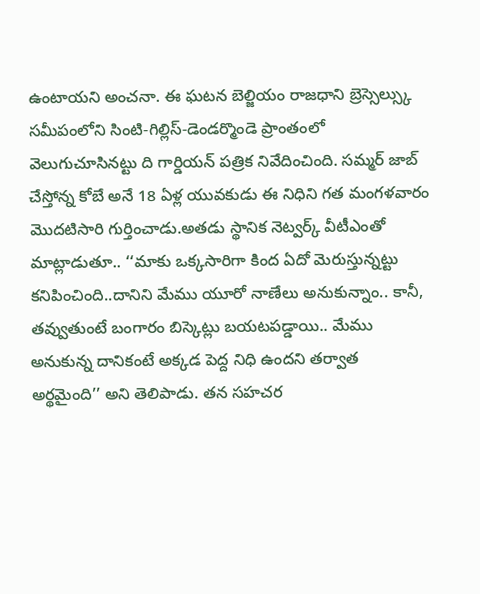ఉంటాయని అంచనా. ఈ ఘటన బెల్జియం రాజధాని బ్రెస్సెల్స్కు సమీపంలోని సింటి-గిల్లిస్-డెండర్మొండె ప్రాంతంలో వెలుగుచూసినట్టు ది గార్డియన్ పత్రిక నివేదించింది. సమ్మర్ జాబ్ చేస్తోన్న కోబే అనే 18 ఏళ్ల యువకుడు ఈ నిధిని గత మంగళవారం మొదటిసారి గుర్తించాడు.అతడు స్థానిక నెట్వర్క్ వీటీఎంతో మాట్లాడుతూ.. ‘‘మాకు ఒక్కసారిగా కింద ఏదో మెరుస్తున్నట్టు కనిపించింది..దానిని మేము యూరో నాణేలు అనుకున్నాం.. కానీ, తవ్వుతుంటే బంగారం బిస్కెట్లు బయటపడ్డాయి.. మేము అనుకున్న దానికంటే అక్కడ పెద్ద నిధి ఉందని తర్వాత అర్థమైంది’’ అని తెలిపాడు. తన సహచర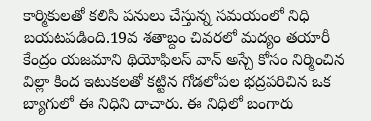కార్మికులతో కలిసి పనులు చేస్తున్న సమయంలో నిధి బయటపడింది.19వ శతాబ్దం చివరలో మద్యం తయారీ కేంద్రం యజమాని థియోఫిలస్ వాన్ అస్చే కోసం నిర్మించిన విల్లా కింద ఇటుకలతో కట్టిన గోడలోపల భద్రపరిచిన ఒక బ్యాగులో ఈ నిధిని దాచారు. ఈ నిధిలో బంగారు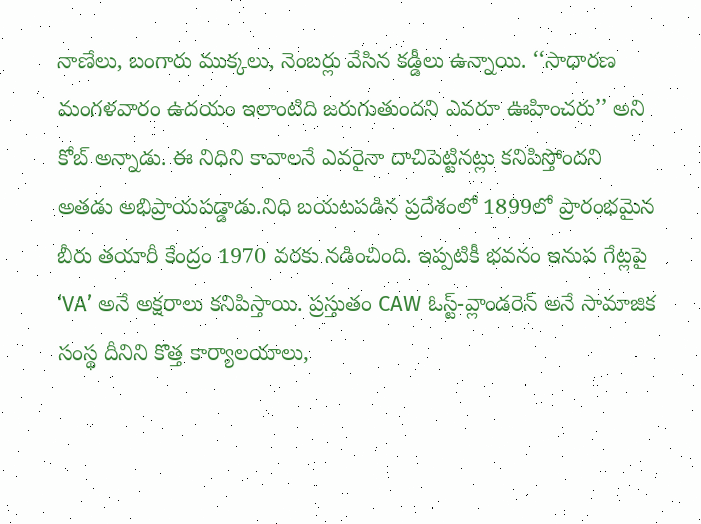నాణేలు, బంగారు ముక్కలు, నెంబర్లు వేసిన కడ్డీలు ఉన్నాయి. ‘‘సాధారణ మంగళవారం ఉదయం ఇలాంటిది జరుగుతుందని ఎవరూ ఊహించరు’’ అని కోబ్ అన్నాడు. ఈ నిధిని కావాలనే ఎవరైనా దాచిపెట్టినట్లు కనిపిస్తోందని అతడు అభిప్రాయపడ్డాడు.నిధి బయటపడిన ప్రదేశంలో 1899లో ప్రారంభమైన బీరు తయారీ కేంద్రం 1970 వరకు నడించింది. ఇప్పటికీ భవనం ఇనుప గేట్లపై ‘VA’ అనే అక్షరాలు కనిపిస్తాయి. ప్రస్తుతం CAW ఓస్ట్-వ్లాండరెన్ అనే సామాజిక సంస్థ దీనిని కొత్త కార్యాలయాలు,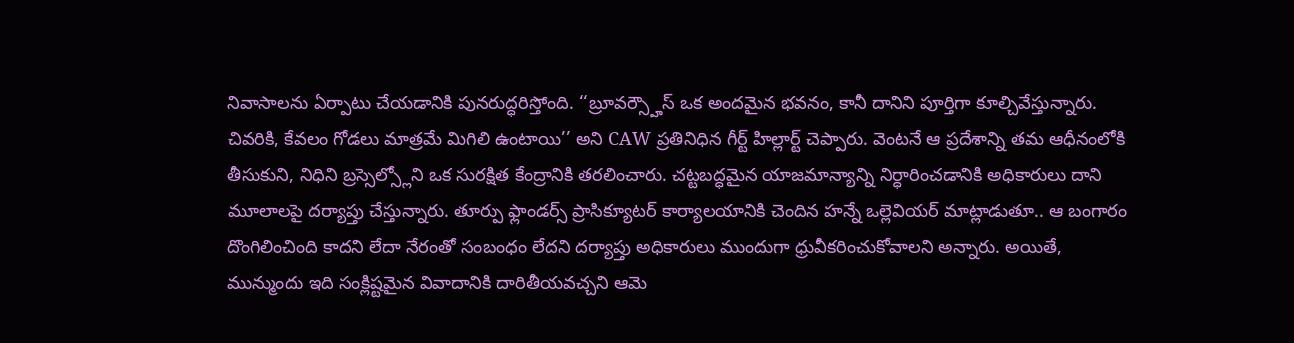నివాసాలను ఏర్పాటు చేయడానికి పునరుద్ధరిస్తోంది. ‘‘బ్రూవర్స్హౌస్ ఒక అందమైన భవనం, కానీ దానిని పూర్తిగా కూల్చివేస్తున్నారు. చివరికి, కేవలం గోడలు మాత్రమే మిగిలి ఉంటాయి’’ అని CAW ప్రతినిధిన గీర్ట్ హిల్లార్ట్ చెప్పారు. వెంటనే ఆ ప్రదేశాన్ని తమ ఆధీనంలోకి
తీసుకుని, నిధిని బ్రస్సెల్స్లోని ఒక సురక్షిత కేంద్రానికి తరలించారు. చట్టబద్ధమైన యాజమాన్యాన్ని నిర్ధారించడానికి అధికారులు దాని మూలాలపై దర్యాప్తు చేస్తున్నారు. తూర్పు ఫ్లాండర్స్ ప్రాసిక్యూటర్ కార్యాలయానికి చెందిన హన్నే ఒల్లెవియర్ మాట్లాడుతూ.. ఆ బంగారం దొంగిలించింది కాదని లేదా నేరంతో సంబంధం లేదని దర్యాప్తు అధికారులు ముందుగా ధ్రువీకరించుకోవాలని అన్నారు. అయితే, మున్ముందు ఇది సంక్లిష్టమైన వివాదానికి దారితీయవచ్చని ఆమె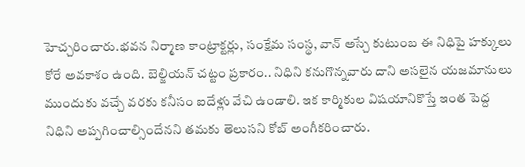హెచ్చరించారు.భవన నిర్మాణ కాంట్రాక్టర్లు, సంక్షేమ సంస్థ, వాన్ అస్చే కుటుంబ ఈ నిధిపై హక్కులు కోరే అవకాశం ఉంది. బెల్జియన్ చట్టం ప్రకారం.. నిధిని కనుగొన్నవారు దాని అసలైన యజమానులు ముందుకు వచ్చే వరకు కనీసం ఐదేళ్లు వేచి ఉండాలి. ఇక కార్మికుల విషయానికొస్తే ఇంత పెద్ద నిధిని అప్పగించాల్సిందేనని తమకు తెలుసని కోబ్ అంగీకరించారు.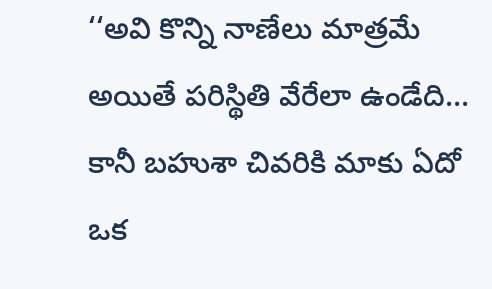‘‘అవి కొన్ని నాణేలు మాత్రమే అయితే పరిస్థితి వేరేలా ఉండేది... కానీ బహుశా చివరికి మాకు ఏదో ఒక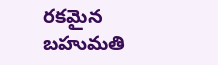రకమైన బహుమతి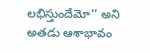లభిస్తుందేమో’’ అని అతడు ఆశాభావం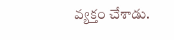వ్యక్తం చేశాడు.